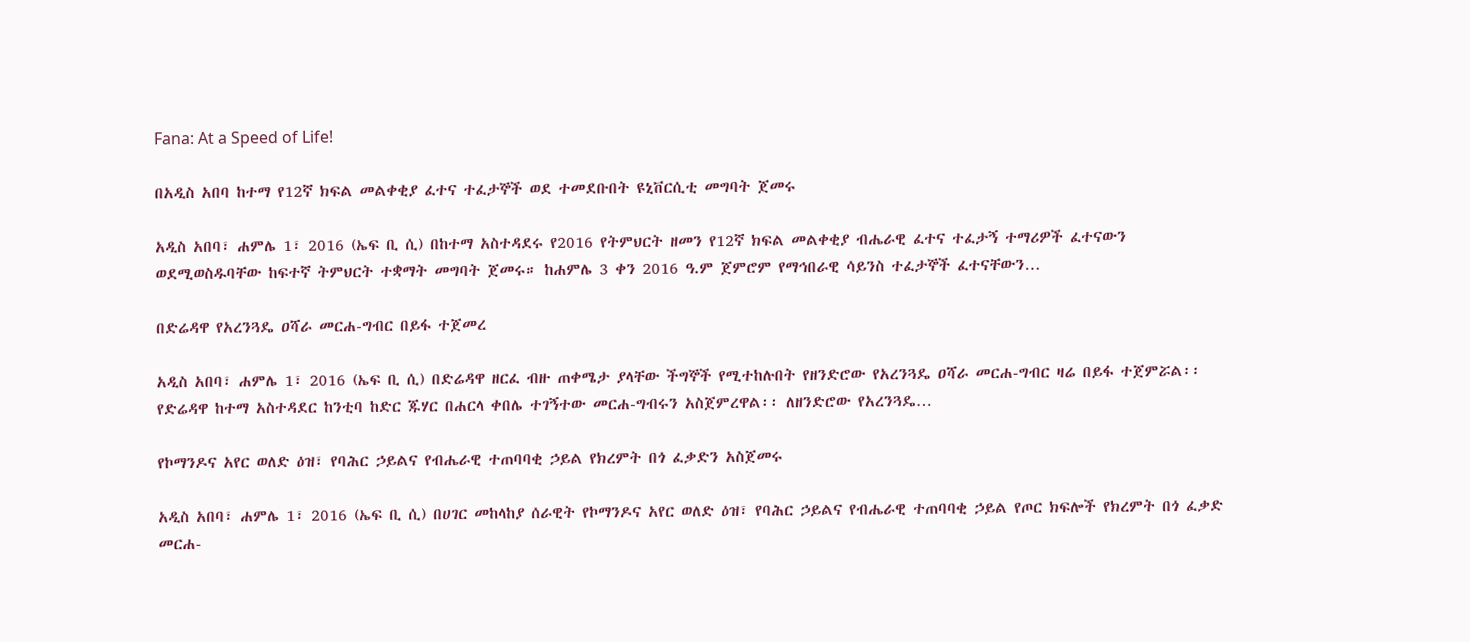Fana: At a Speed of Life!

በአዲስ አበባ ከተማ የ12ኛ ክፍል መልቀቂያ ፈተና ተፈታኞች ወደ ተመደቡበት ዩኒቨርሲቲ መግባት ጀመሩ

አዲስ አበባ፣ ሐምሌ 1፣ 2016 (ኤፍ ቢ ሲ) በከተማ አስተዳደሩ የ2016 የትምህርት ዘመን የ12ኛ ክፍል መልቀቂያ ብሔራዊ ፈተና ተፈታኝ ተማሪዎች ፈተናውን ወደሚወስዱባቸው ከፍተኛ ትምህርት ተቋማት መግባት ጀመሩ። ከሐምሌ 3 ቀን 2016 ዓ.ም ጀምሮም የማኅበራዊ ሳይንስ ተፈታኞች ፈተናቸውን…

በድሬዳዋ የአረንጓዴ ዐሻራ መርሐ-ግብር በይፋ ተጀመረ

አዲስ አበባ፣ ሐምሌ 1፣ 2016 (ኤፍ ቢ ሲ) በድሬዳዋ ዘርፈ ብዙ ጠቀሜታ ያላቸው ችግኞች የሚተከሉበት የዘንድሮው የአረንጓዴ ዐሻራ መርሐ-ግብር ዛሬ በይፋ ተጀምሯል፡፡ የድሬዳዋ ከተማ አስተዳደር ከንቲባ ከድር ጁሃር በሐርላ ቀበሌ ተገኝተው መርሐ-ግብሩን አስጀምረዋል፡፡ ለዘንድሮው የአረንጓዴ…

የኮማንዶና አየር ወለድ ዕዝ፣ የባሕር ኃይልና የብሔራዊ ተጠባባቂ ኃይል የክረምት በጎ ፈቃድን አስጀመሩ

አዲስ አበባ፣ ሐምሌ 1፣ 2016 (ኤፍ ቢ ሲ) በሀገር መከላከያ ሰራዊት የኮማንዶና አየር ወለድ ዕዝ፣ የባሕር ኃይልና የብሔራዊ ተጠባባቂ ኃይል የጦር ክፍሎች የክረምት በጎ ፈቃድ መርሐ-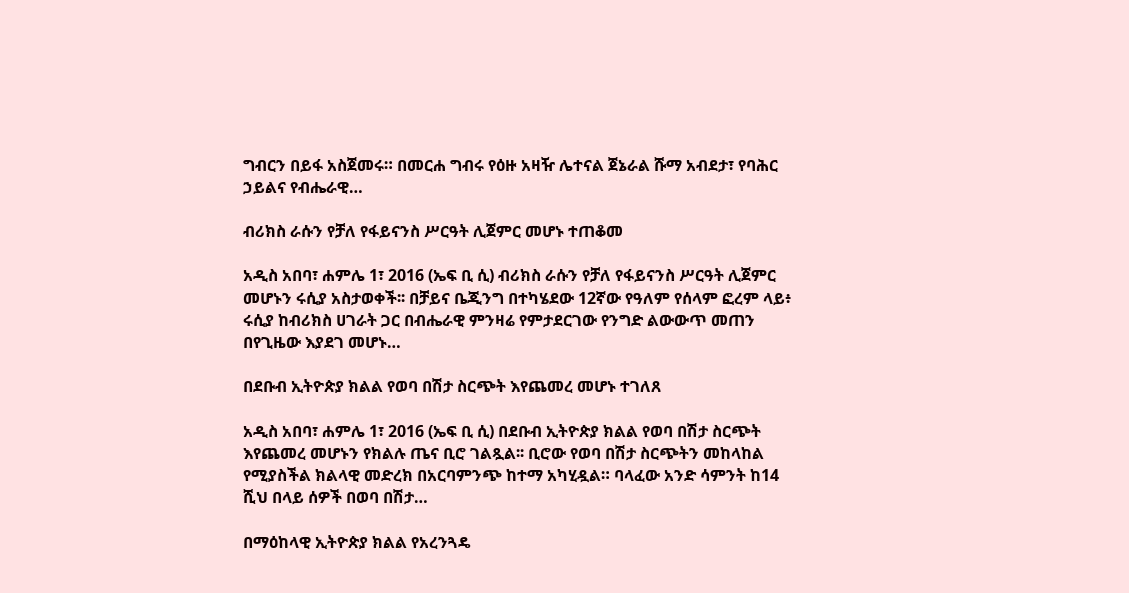ግብርን በይፋ አስጀመሩ። በመርሐ ግብሩ የዕዙ አዛዥ ሌተናል ጀኔራል ሹማ አብደታ፣ የባሕር ኃይልና የብሔራዊ…

ብሪክስ ራሱን የቻለ የፋይናንስ ሥርዓት ሊጀምር መሆኑ ተጠቆመ

አዲስ አበባ፣ ሐምሌ 1፣ 2016 (ኤፍ ቢ ሲ) ብሪክስ ራሱን የቻለ የፋይናንስ ሥርዓት ሊጀምር መሆኑን ሩሲያ አስታወቀች፡፡ በቻይና ቤጂንግ በተካሄደው 12ኛው የዓለም የሰላም ፎረም ላይ፥ ሩሲያ ከብሪክስ ሀገራት ጋር በብሔራዊ ምንዛሬ የምታደርገው የንግድ ልውውጥ መጠን በየጊዜው እያደገ መሆኑ…

በደቡብ ኢትዮጵያ ክልል የወባ በሽታ ስርጭት እየጨመረ መሆኑ ተገለጸ

አዲስ አበባ፣ ሐምሌ 1፣ 2016 (ኤፍ ቢ ሲ) በደቡብ ኢትዮጵያ ክልል የወባ በሽታ ስርጭት እየጨመረ መሆኑን የክልሉ ጤና ቢሮ ገልጿል፡፡ ቢሮው የወባ በሽታ ስርጭትን መከላከል የሚያስችል ክልላዊ መድረክ በአርባምንጭ ከተማ አካሂዷል። ባላፈው አንድ ሳምንት ከ14 ሺህ በላይ ሰዎች በወባ በሽታ…

በማዕከላዊ ኢትዮጵያ ክልል የአረንጓዴ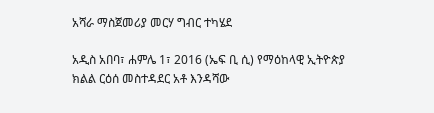አሻራ ማስጀመሪያ መርሃ ግብር ተካሄደ

አዲስ አበባ፣ ሐምሌ 1፣ 2016 (ኤፍ ቢ ሲ) የማዕከላዊ ኢትዮጵያ ክልል ርዕሰ መስተዳደር አቶ እንዳሻው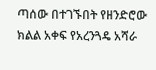ጣሰው በተገኙበት የዘንድሮው ክልል አቀፍ የአረንጓዴ አሻራ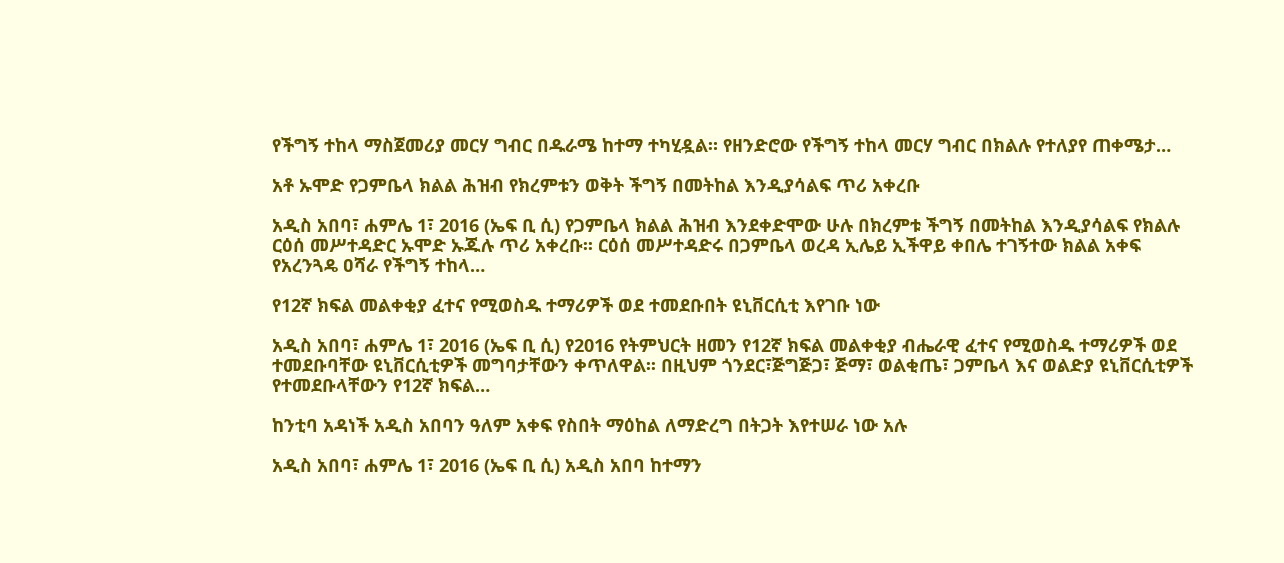የችግኝ ተከላ ማስጀመሪያ መርሃ ግብር በዱራሜ ከተማ ተካሂዷል። የዘንድሮው የችግኝ ተከላ መርሃ ግብር በክልሉ የተለያየ ጠቀሜታ…

አቶ ኡሞድ የጋምቤላ ክልል ሕዝብ የክረምቱን ወቅት ችግኝ በመትከል እንዲያሳልፍ ጥሪ አቀረቡ

አዲስ አበባ፣ ሐምሌ 1፣ 2016 (ኤፍ ቢ ሲ) የጋምቤላ ክልል ሕዝብ እንደቀድሞው ሁሉ በክረምቱ ችግኝ በመትከል እንዲያሳልፍ የክልሉ ርዕሰ መሥተዳድር ኡሞድ ኡጁሉ ጥሪ አቀረቡ፡፡ ርዕሰ መሥተዳድሩ በጋምቤላ ወረዳ ኢሌይ ኢችዋይ ቀበሌ ተገኝተው ክልል አቀፍ የአረንጓዴ ዐሻራ የችግኝ ተከላ…

የ12ኛ ክፍል መልቀቂያ ፈተና የሚወስዱ ተማሪዎች ወደ ተመደቡበት ዩኒቨርሲቲ እየገቡ ነው

አዲስ አበባ፣ ሐምሌ 1፣ 2016 (ኤፍ ቢ ሲ) የ2016 የትምህርት ዘመን የ12ኛ ክፍል መልቀቂያ ብሔራዊ ፈተና የሚወስዱ ተማሪዎች ወደ ተመደቡባቸው ዩኒቨርሲቲዎች መግባታቸውን ቀጥለዋል፡፡ በዚህም ጎንደር፣ጅግጅጋ፣ ጅማ፣ ወልቂጤ፣ ጋምቤላ እና ወልድያ ዩኒቨርሲቲዎች የተመደቡላቸውን የ12ኛ ክፍል…

ከንቲባ አዳነች አዲስ አበባን ዓለም አቀፍ የስበት ማዕከል ለማድረግ በትጋት እየተሠራ ነው አሉ

አዲስ አበባ፣ ሐምሌ 1፣ 2016 (ኤፍ ቢ ሲ) አዲስ አበባ ከተማን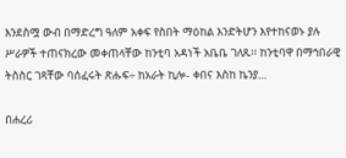እንደስሟ ውብ በማድረግ ዓለም አቀፍ የስበት ማዕከል እንድትሆን እየተከናወኑ ያሉ ሥራዎች ተጠናክረው መቀጠላቸው ከንቲባ አዳነች አቤቤ ገለጹ፡፡ ከንቲባዋ በማኅበራዊ ትስስር ገጻቸው ባሰፈሩት ጽሑፍ÷ ከአራት ኪሎ- ቀበና እስከ ኬንያ…

በሐረሪ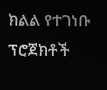ክልል የተገነቡ ፕሮጀክቶች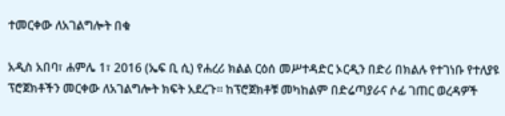ተመርቀው ለአገልግሎት በቁ

አዲስ አበባ፣ ሐምሌ 1፣ 2016 (ኤፍ ቢ ሲ) የሐረሪ ክልል ርዕሰ መሥተዳድር ኦርዲን በድሪ በክልሉ የተገነቡ የተለያዩ ፕሮጀክቶችን መርቀው ለአገልግሎት ክፍት አደረጉ፡፡ ከፕሮጀክቶቹ መካከልም በድሬጣያራና ሶፊ ገጠር ወረዳዎች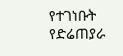የተገነቡት የድሬጠያራ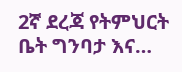2ኛ ደረጃ የትምህርት ቤት ግንባታ እና…